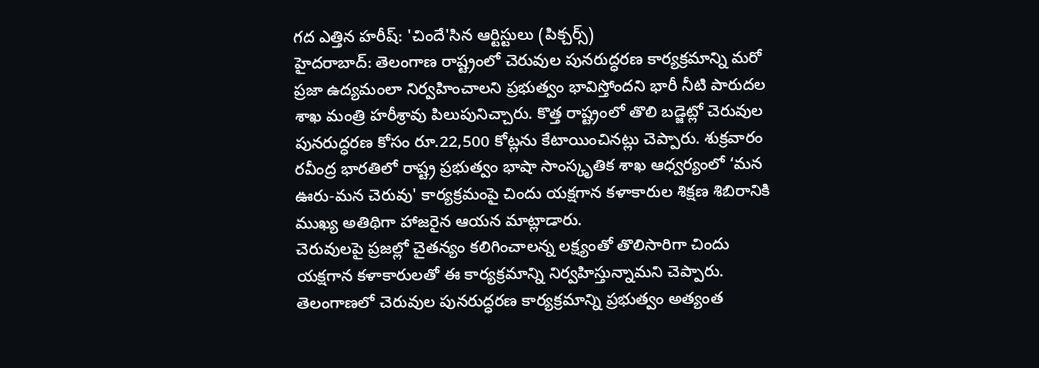గద ఎత్తిన హరీష్: 'చిందే'సిన ఆర్టిస్టులు (పిక్చర్స్)
హైదరాబాద్: తెలంగాణ రాష్ట్రంలో చెరువుల పునరుద్ధరణ కార్యక్రమాన్ని మరో ప్రజా ఉద్యమంలా నిర్వహించాలని ప్రభుత్వం భావిస్తోందని భారీ నీటి పారుదల శాఖ మంత్రి హరీశ్రావు పిలుపునిచ్చారు. కొత్త రాష్ట్రంలో తొలి బడ్జెట్లో చెరువుల పునరుద్ధరణ కోసం రూ.22,500 కోట్లను కేటాయించినట్లు చెప్పారు. శుక్రవారం రవీంద్ర భారతిలో రాష్ట్ర ప్రభుత్వం భాషా సాంస్కృతిక శాఖ ఆధ్వర్యంలో ‘మన ఊరు-మన చెరువు' కార్యక్రమంపై చిందు యక్షగాన కళాకారుల శిక్షణ శిబిరానికి ముఖ్య అతిథిగా హాజరైన ఆయన మాట్లాడారు.
చెరువులపై ప్రజల్లో చైతన్యం కలిగించాలన్న లక్ష్యంతో తొలిసారిగా చిందు యక్షగాన కళాకారులతో ఈ కార్యక్రమాన్ని నిర్వహిస్తున్నామని చెప్పారు. తెలంగాణలో చెరువుల పునరుద్ధరణ కార్యక్రమాన్ని ప్రభుత్వం అత్యంత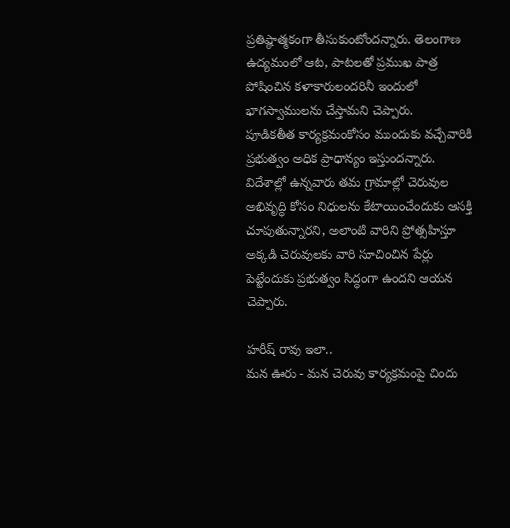ప్రతిష్ఠాత్మకంగా తీసుకుంటోందన్నారు. తెలంగాణ ఉద్యమంలో ఆట, పాటలతో ప్రముఖ పాత్ర పోషించిన కళాకారులందరినీ ఇందులో భాగస్వాములను చేస్తామని చెప్పారు.
పూడికతీత కార్యక్రమంకోసం ముందుకు వచ్చేవారికి ప్రభుత్వం అధిక ప్రాధాన్యం ఇస్తుందన్నారు. విదేశాల్లో ఉన్నవారు తమ గ్రామాల్లో చెరువుల అభివృద్ధి కోసం నిధులను కేటాయించేందుకు ఆసక్తి చూపుతున్నారని, అలాంటి వారిని ప్రోత్సహిస్తూ అక్కడి చెరువులకు వారి సూచించిన పేర్లు పెట్టేందుకు ప్రభుత్వం సిద్ధంగా ఉందని ఆయన చెప్పారు.

హరీష్ రావు ఇలా..
మన ఊరు - మన చెరువు కార్యక్రమంపై చిందు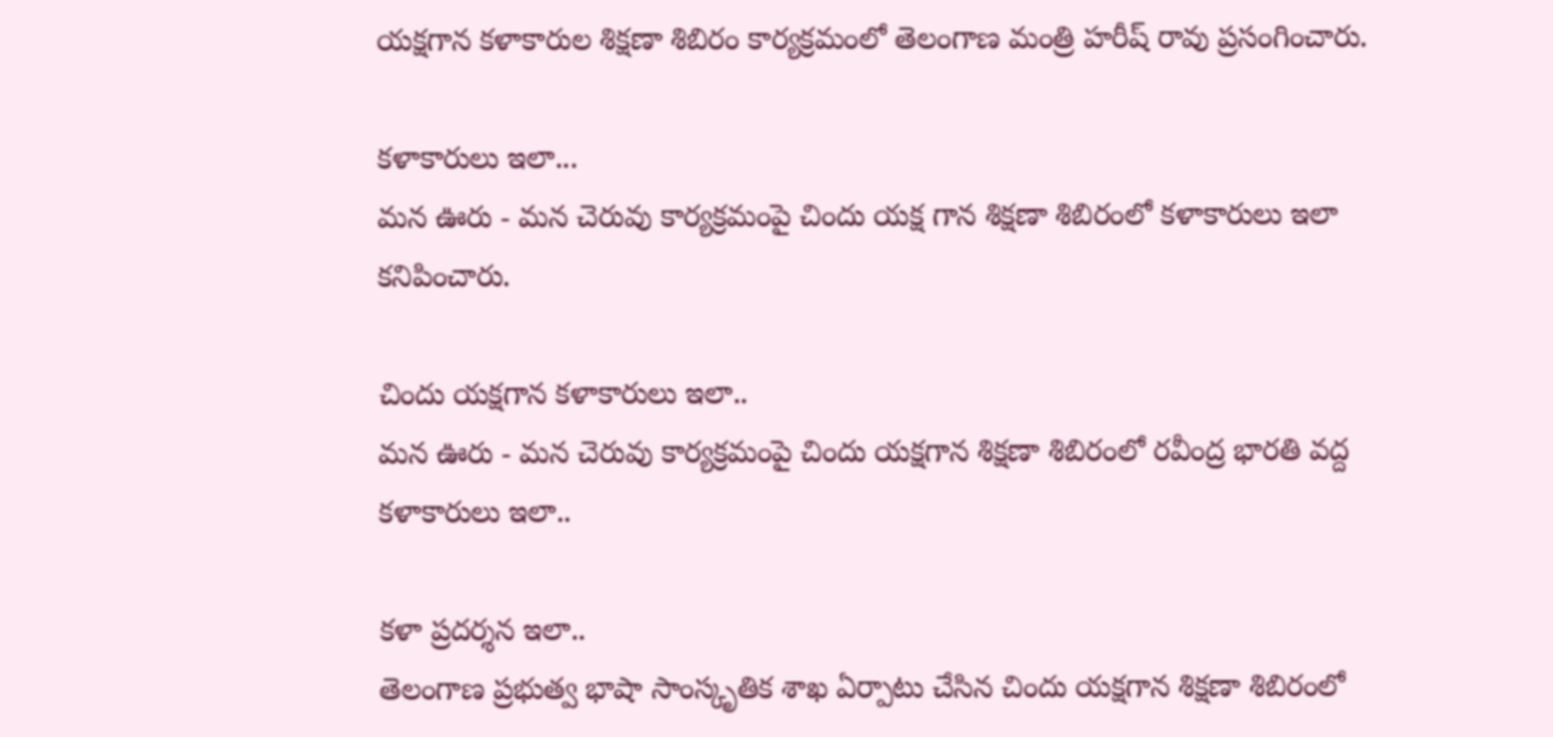యక్షగాన కళాకారుల శిక్షణా శిబిరం కార్యక్రమంలో తెలంగాణ మంత్రి హరీష్ రావు ప్రసంగించారు.

కళాకారులు ఇలా...
మన ఊరు - మన చెరువు కార్యక్రమంపై చిందు యక్ష గాన శిక్షణా శిబిరంలో కళాకారులు ఇలా కనిపించారు.

చిందు యక్షగాన కళాకారులు ఇలా..
మన ఊరు - మన చెరువు కార్యక్రమంపై చిందు యక్షగాన శిక్షణా శిబిరంలో రవీంద్ర భారతి వద్ద కళాకారులు ఇలా..

కళా ప్రదర్శన ఇలా..
తెలంగాణ ప్రభుత్వ భాషా సాంస్కృతిక శాఖ ఏర్పాటు చేసిన చిందు యక్షగాన శిక్షణా శిబిరంలో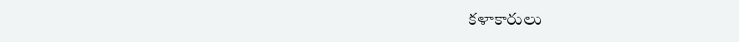కళాకారులు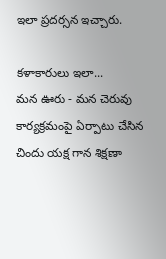ఇలా ప్రదర్సన ఇచ్చారు.

కళాకారులు ఇలా...
మన ఊరు - మన చెరువు కార్యక్రమంపై ఏర్పాటు చేసిన చిందు యక్ష గాన శిక్షణా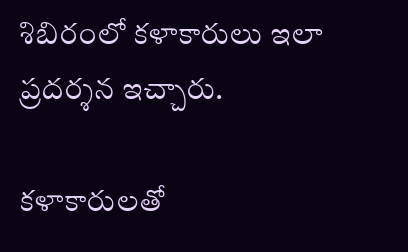శిబిరంలో కళాకారులు ఇలా ప్రదర్శన ఇచ్చారు.

కళాకారులతో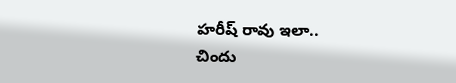హరీష్ రావు ఇలా..
చిందు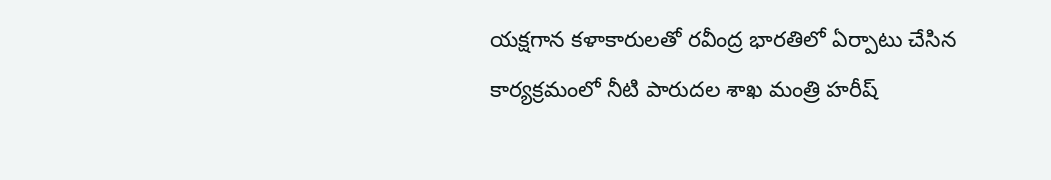యక్షగాన కళాకారులతో రవీంద్ర భారతిలో ఏర్పాటు చేసిన కార్యక్రమంలో నీటి పారుదల శాఖ మంత్రి హరీష్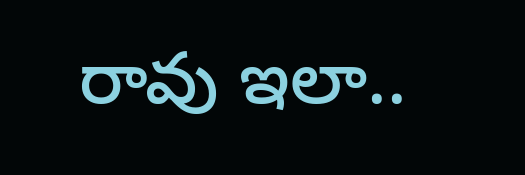రావు ఇలా..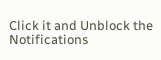Click it and Unblock the Notifications